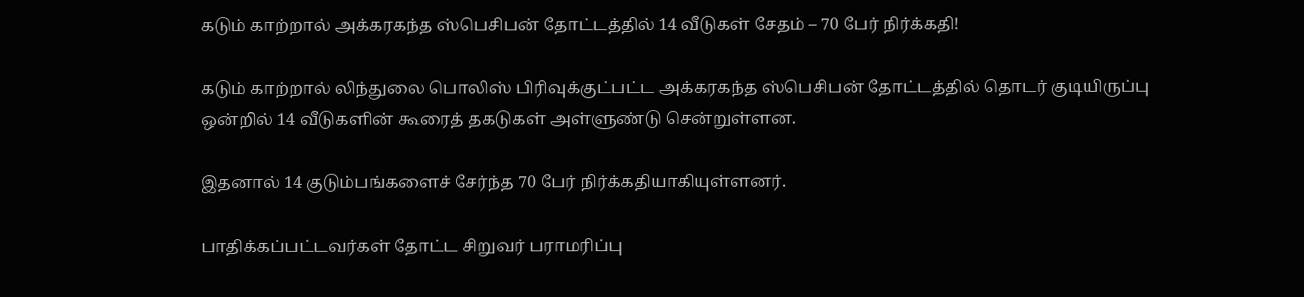கடும் காற்றால் அக்கரகந்த ஸ்பெசிபன் தோட்டத்தில் 14 வீடுகள் சேதம் – 70 பேர் நிர்க்கதி!

கடும் காற்றால் லிந்துலை பொலிஸ் பிரிவுக்குட்பட்ட அக்கரகந்த ஸ்பெசிபன் தோட்டத்தில் தொடர் குடியிருப்பு ஒன்றில் 14 வீடுகளின் கூரைத் தகடுகள் அள்ளுண்டு சென்றுள்ளன.

இதனால் 14 குடும்பங்களைச் சேர்ந்த 70 பேர் நிர்க்கதியாகியுள்ளனர்.

பாதிக்கப்பட்டவர்கள் தோட்ட சிறுவர் பராமரிப்பு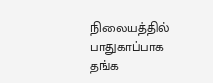நிலையத்தில் பாதுகாப்பாக தங்க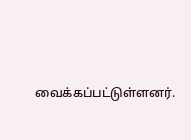வைக்கப்பட்டுள்ளனர்.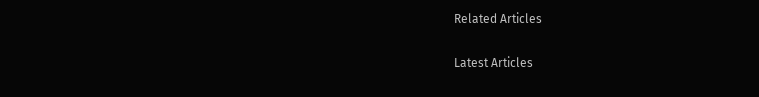Related Articles

Latest Articles